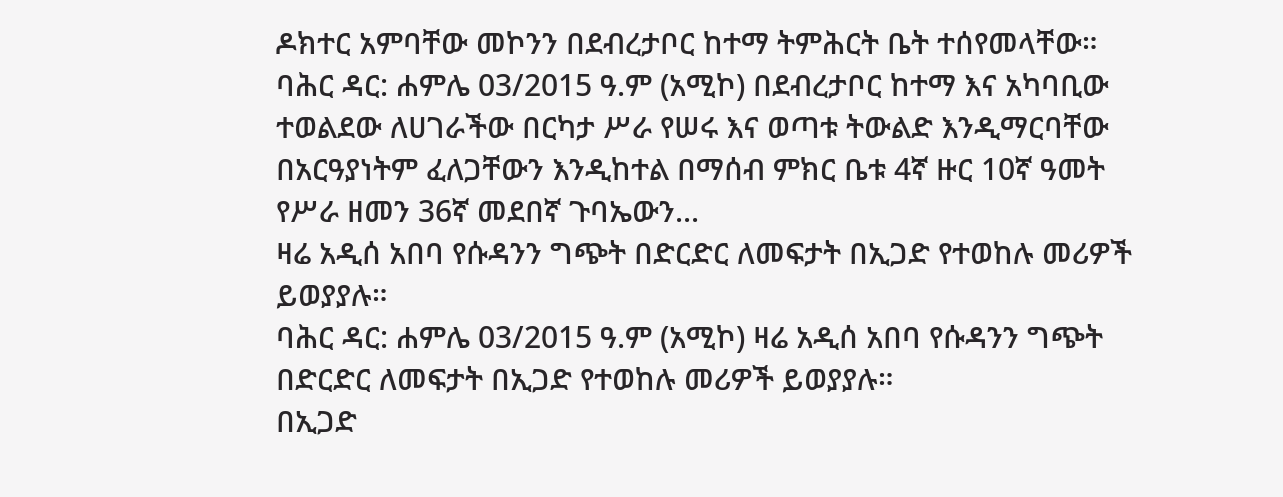ዶክተር አምባቸው መኮንን በደብረታቦር ከተማ ትምሕርት ቤት ተሰየመላቸው።
ባሕር ዳር: ሐምሌ 03/2015 ዓ.ም (አሚኮ) በደብረታቦር ከተማ እና አካባቢው ተወልደው ለሀገራችው በርካታ ሥራ የሠሩ እና ወጣቱ ትውልድ እንዲማርባቸው በአርዓያነትም ፈለጋቸውን እንዲከተል በማሰብ ምክር ቤቱ 4ኛ ዙር 10ኛ ዓመት የሥራ ዘመን 36ኛ መደበኛ ጉባኤውን...
ዛሬ አዲሰ አበባ የሱዳንን ግጭት በድርድር ለመፍታት በኢጋድ የተወከሉ መሪዎች ይወያያሉ።
ባሕር ዳር: ሐምሌ 03/2015 ዓ.ም (አሚኮ) ዛሬ አዲሰ አበባ የሱዳንን ግጭት በድርድር ለመፍታት በኢጋድ የተወከሉ መሪዎች ይወያያሉ።
በኢጋድ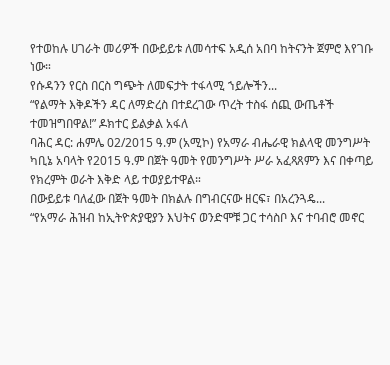የተወከሉ ሀገራት መሪዎች በውይይቱ ለመሳተፍ አዲሰ አበባ ከትናንት ጀምሮ እየገቡ ነው።
የሱዳንን የርስ በርስ ግጭት ለመፍታት ተፋላሚ ኀይሎችን...
“የልማት እቅዶችን ዳር ለማድረስ በተደረገው ጥረት ተስፋ ሰጪ ውጤቶች ተመዝግበዋል!” ዶክተር ይልቃል አፋለ
ባሕር ዳር: ሐምሌ 02/2015 ዓ.ም (አሚኮ) የአማራ ብሔራዊ ክልላዊ መንግሥት ካቢኔ አባላት የ2015 ዓ.ም በጀት ዓመት የመንግሥት ሥራ አፈጻጸምን እና በቀጣይ የክረምት ወራት እቅድ ላይ ተወያይተዋል።
በውይይቱ ባለፈው በጀት ዓመት በክልሉ በግብርናው ዘርፍ፣ በአረንጓዴ...
“የአማራ ሕዝብ ከኢትዮጵያዊያን እህትና ወንድሞቹ ጋር ተሳስቦ እና ተባብሮ መኖር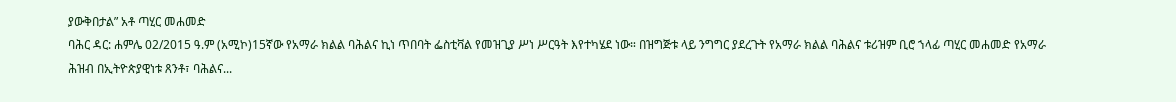ያውቅበታል” አቶ ጣሂር መሐመድ
ባሕር ዳር: ሐምሌ 02/2015 ዓ.ም (አሚኮ)15ኛው የአማራ ክልል ባሕልና ኪነ ጥበባት ፌስቲቫል የመዝጊያ ሥነ ሥርዓት እየተካሄደ ነው። በዝግጅቱ ላይ ንግግር ያደረጉት የአማራ ክልል ባሕልና ቱሪዝም ቢሮ ኀላፊ ጣሂር መሐመድ የአማራ ሕዝብ በኢትዮጵያዊነቱ ጸንቶ፣ ባሕልና...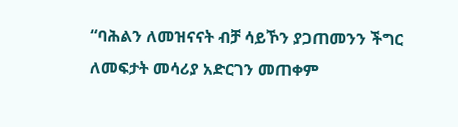“ባሕልን ለመዝናናት ብቻ ሳይኾን ያጋጠመንን ችግር ለመፍታት መሳሪያ አድርገን መጠቀም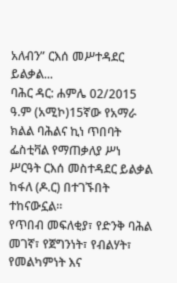አለብን” ርእሰ መሥተዳደር ይልቃል...
ባሕር ዳር: ሐምሌ 02/2015 ዓ.ም (አሚኮ)15ኛው የአማራ ክልል ባሕልና ኪነ ጥበባት ፌስቲቫል የማጠቃለያ ሥነ ሥርዓት ርእሰ መስተዳደር ይልቃል ከፋለ (ዶ.ር) በተገኙበት ተከናውኗል፡፡
የጥበብ መፍለቂያ፣ የድንቅ ባሕል መገኛ፣ የጀግንነት፣ የብልሃት፣ የመልካምነት እና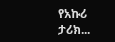የአኩሪ ታሪክ...